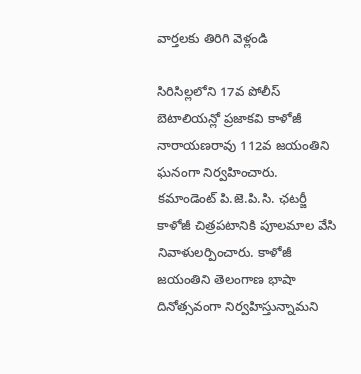వార్తలకు తిరిగి వెళ్లండి

సిరిసిల్లలోని 17వ పోలీస్ బెటాలియన్లో ప్రజాకవి కాళోజీ నారాయణరావు 112వ జయంతిని ఘనంగా నిర్వహించారు. కమాండెంట్ పి.జె.పి.సి. ఛటర్జీ కాళోజీ చిత్రపటానికి పూలమాల వేసి నివాళులర్పించారు. కాళోజీ జయంతిని తెలంగాణ భాషా దినోత్సవంగా నిర్వహిస్తున్నామని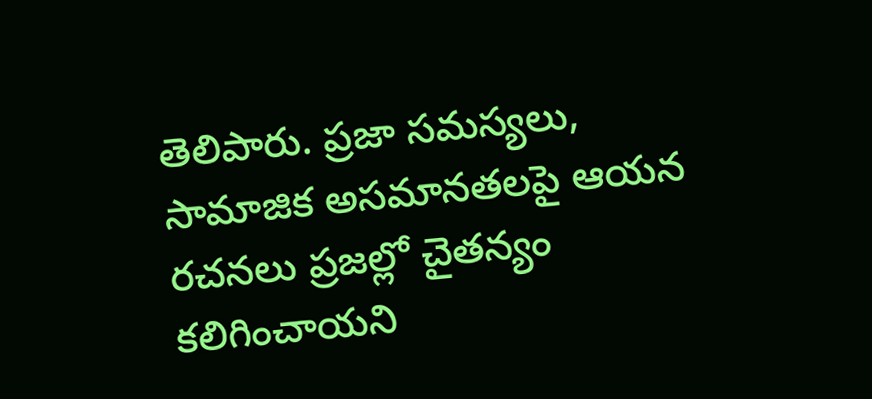తెలిపారు. ప్రజా సమస్యలు, సామాజిక అసమానతలపై ఆయన రచనలు ప్రజల్లో చైతన్యం కలిగించాయని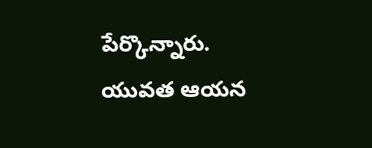పేర్కొన్నారు.
యువత ఆయన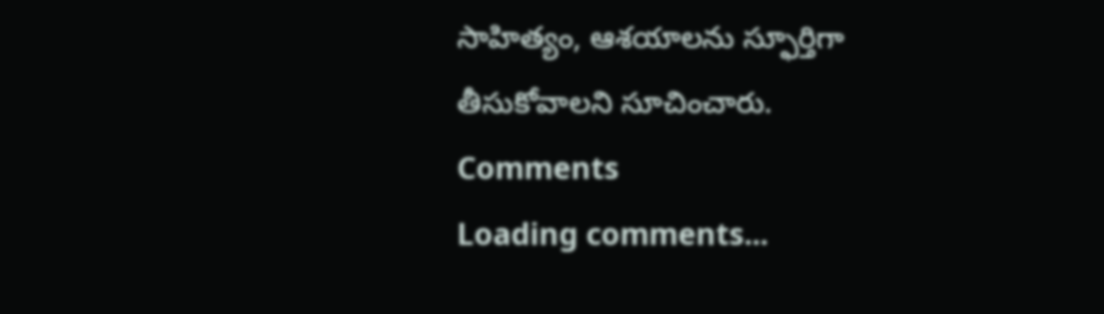సాహిత్యం, ఆశయాలను స్ఫూర్తిగా తీసుకోవాలని సూచించారు.
Comments
Loading comments...